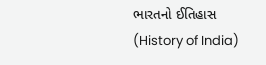ભારતનો ઈતિહાસ (History of India)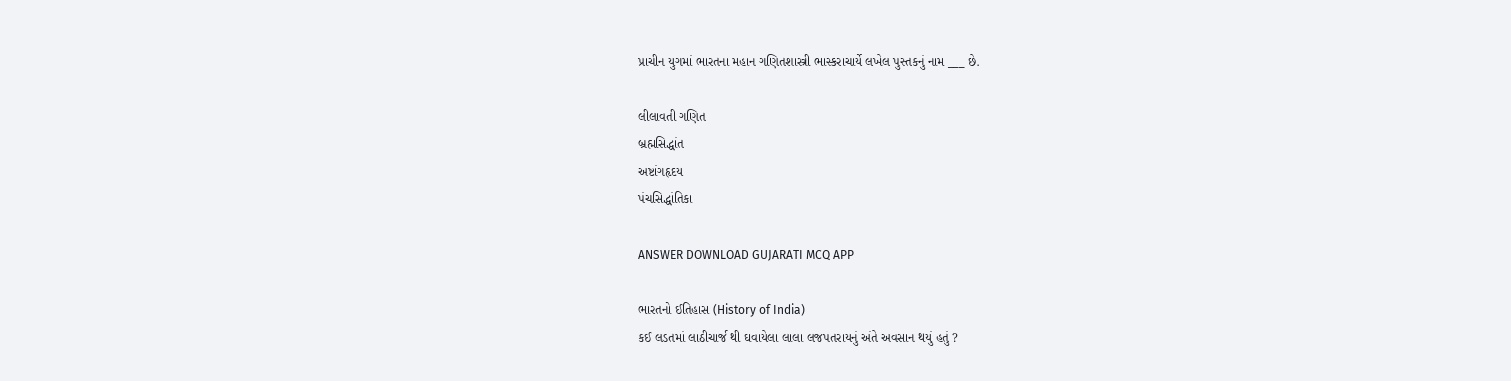પ્રાચીન યુગમાં ભારતના મહાન ગણિતશાસ્ત્રી ભાસ્કરાચાર્યે લખેલ પુસ્તકનું નામ ___ છે.

લીલાવતી ગણિત
બ્રહ્મસિદ્ધાંત
અષ્ટાંગહૃદય
પંચસિદ્ધાંતિકા

ANSWER DOWNLOAD GUJARATI MCQ APP

ભારતનો ઈતિહાસ (History of India)
કઈ લડતમાં લાઠીચાર્જ થી ઘવાયેલા લાલા લજપતરાયનું અંતે અવસાન થયું હતું ?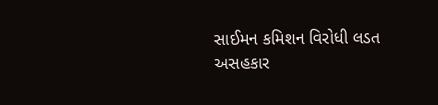સાઈમન કમિશન વિરોધી લડત
અસહકાર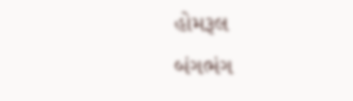હોમરૂલ
બંગભંગ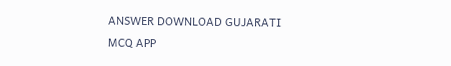ANSWER DOWNLOAD GUJARATI MCQ APP